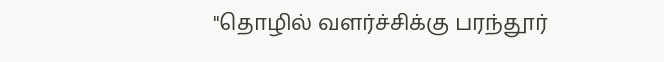"தொழில் வளர்ச்சிக்கு பரந்தூர்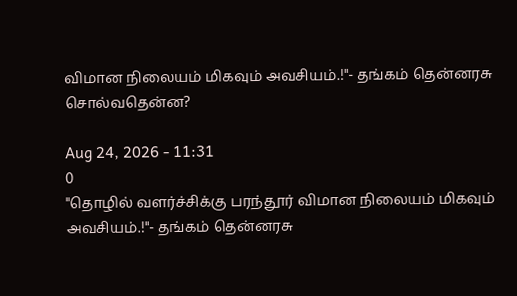விமான நிலையம் மிகவும் அவசியம்.!"- தங்கம் தென்னரசு சொல்வதென்ன?

Aug 24, 2026 - 11:31
0
"தொழில் வளர்ச்சிக்கு பரந்தூர் விமான நிலையம் மிகவும் அவசியம்.!"- தங்கம் தென்னரசு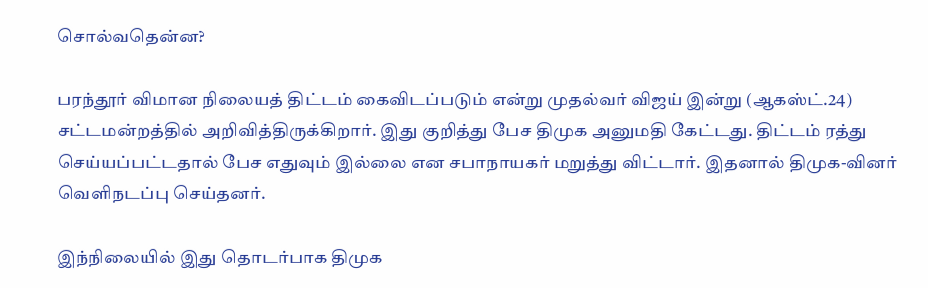சொல்வதென்ன?

பரந்தூர் விமான நிலையத் திட்டம் கைவிடப்படும் என்று முதல்வர் விஜய் இன்று (ஆகஸ்ட்.24) சட்டமன்றத்தில் அறிவித்திருக்கிறார். இது குறித்து பேச திமுக அனுமதி கேட்டது. திட்டம் ரத்து செய்யப்பட்டதால் பேச எதுவும் இல்லை என சபாநாயகர் மறுத்து விட்டார். இதனால் திமுக-வினர் வெளிநடப்பு செய்தனர்.

இந்நிலையில் இது தொடர்பாக திமுக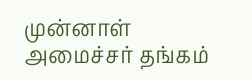முன்னாள் அமைச்சர் தங்கம்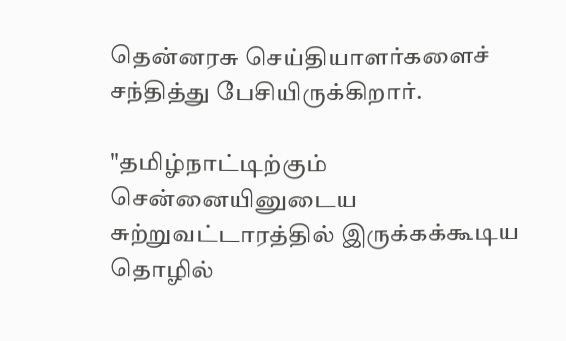தென்னரசு செய்தியாளர்களைச் சந்தித்து பேசியிருக்கிறார்.

"தமிழ்நாட்டிற்கும் சென்னையினுடைய சுற்றுவட்டாரத்தில் இருக்கக்கூடிய தொழில்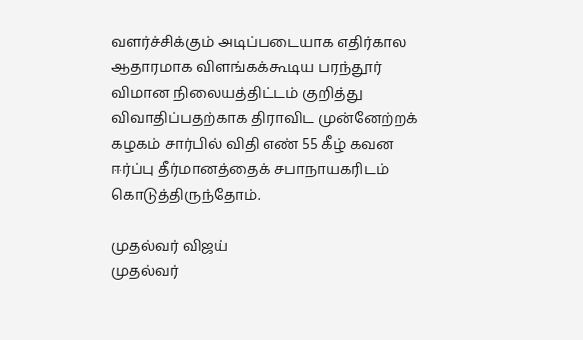வளர்ச்சிக்கும் அடிப்படையாக எதிர்கால ஆதாரமாக விளங்கக்கூடிய பரந்தூர் விமான நிலையத்திட்டம் குறித்து விவாதிப்பதற்காக திராவிட முன்னேற்றக் கழகம் சார்பில் விதி எண் 55 கீழ் கவன ஈர்ப்பு தீர்மானத்தைக் சபாநாயகரிடம் கொடுத்திருந்தோம்.

முதல்வர் விஜய்
முதல்வர்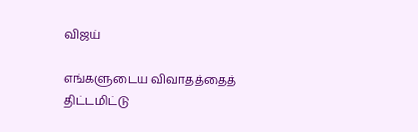விஜய்

எங்களுடைய விவாதத்தைத் திட்டமிட்டு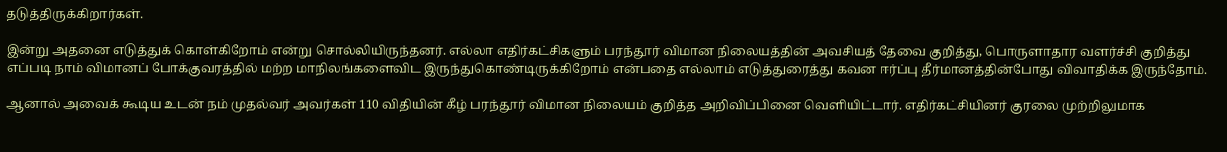தடுத்திருக்கிறார்கள்.

இன்று அதனை எடுத்துக் கொள்கிறோம் என்று சொல்லியிருந்தனர். எல்லா எதிர்கட்சிகளும் பரந்தூர் விமான நிலையத்தின் அவசியத் தேவை குறித்து, பொருளாதார வளர்ச்சி குறித்து எப்படி நாம் விமானப் போக்குவரத்தில் மற்ற மாநிலங்களைவிட இருந்துகொண்டிருக்கிறோம் என்பதை எல்லாம் எடுத்துரைத்து கவன ஈர்ப்பு தீர்மானத்தின்போது விவாதிக்க இருந்தோம்.

ஆனால் அவைக் கூடிய உடன் நம் முதல்வர் அவர்கள் 110 விதியின் கீழ் பரந்தூர் விமான நிலையம் குறித்த அறிவிப்பினை வெளியிட்டார். எதிர்கட்சியினர் குரலை முற்றிலுமாக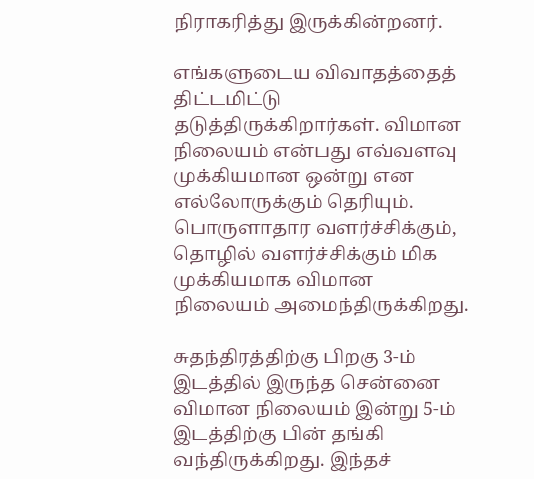நிராகரித்து இருக்கின்றனர்.

எங்களுடைய விவாதத்தைத் திட்டமிட்டு தடுத்திருக்கிறார்கள். விமான நிலையம் என்பது எவ்வளவு முக்கியமான ஒன்று என எல்லோருக்கும் தெரியும். பொருளாதார வளர்ச்சிக்கும், தொழில் வளர்ச்சிக்கும் மிக முக்கியமாக விமான நிலையம் அமைந்திருக்கிறது.

சுதந்திரத்திற்கு பிறகு 3-ம் இடத்தில் இருந்த சென்னை விமான நிலையம் இன்று 5-ம் இடத்திற்கு பின் தங்கி வந்திருக்கிறது. இந்தச்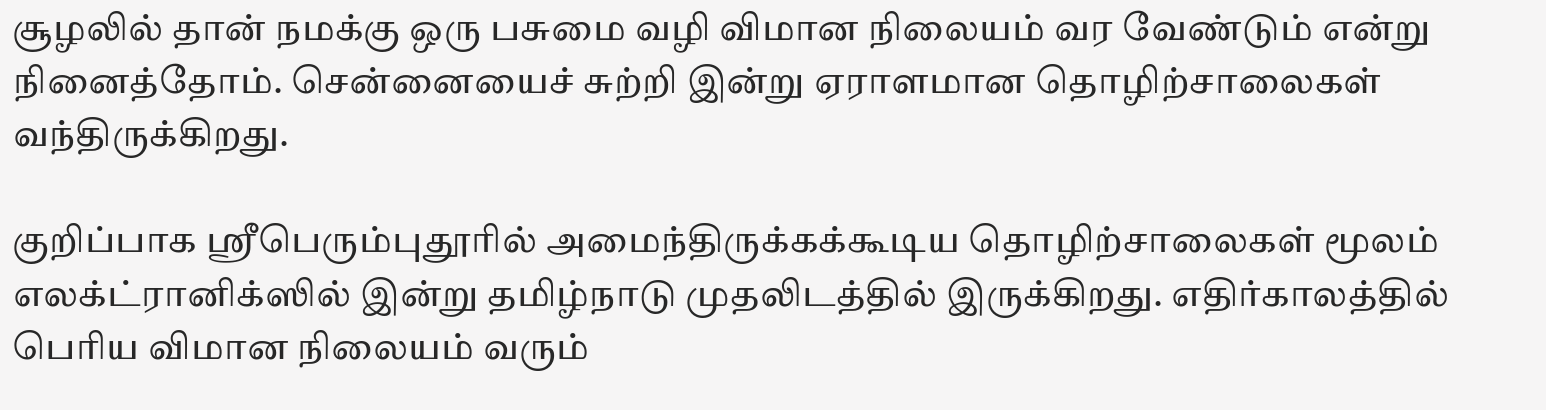சூழலில் தான் நமக்கு ஒரு பசுமை வழி விமான நிலையம் வர வேண்டும் என்று நினைத்தோம். சென்னையைச் சுற்றி இன்று ஏராளமான தொழிற்சாலைகள் வந்திருக்கிறது.

குறிப்பாக ஸ்ரீபெரும்புதூரில் அமைந்திருக்கக்கூடிய தொழிற்சாலைகள் மூலம் எலக்ட்ரானிக்ஸில் இன்று தமிழ்நாடு முதலிடத்தில் இருக்கிறது. எதிர்காலத்தில் பெரிய விமான நிலையம் வரும்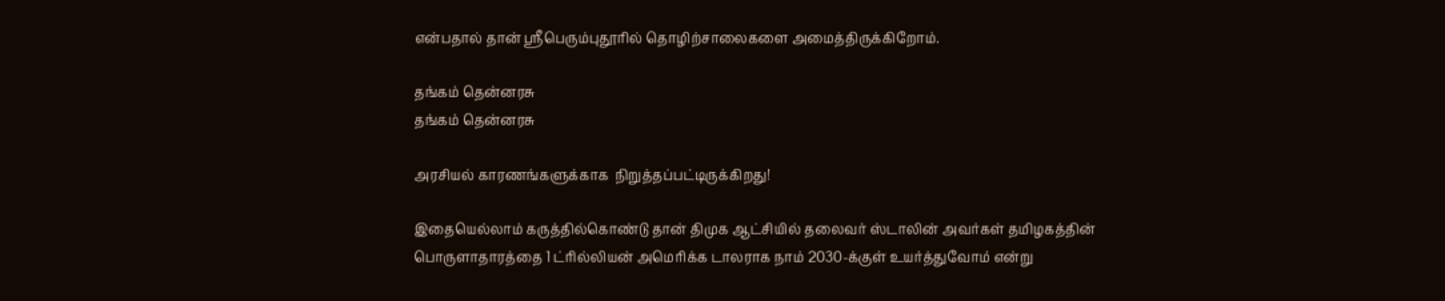என்பதால் தான் ஸ்ரீபெரும்புதூரில் தொழிற்சாலைகளை அமைத்திருக்கிறோம்.

தங்கம் தென்னரசு
தங்கம் தென்னரசு

அரசியல் காரணங்களுக்காக  நிறுத்தப்பட்டிருக்கிறது!

இதையெல்லாம் கருத்தில்கொண்டு தான் திமுக ஆட்சியில் தலைவர் ஸ்டாலின் அவர்கள் தமிழகத்தின் பொருளாதாரத்தை 1 ட்ரில்லியன் அமெரிக்க டாலராக நாம் 2030-க்குள் உயர்த்துவோம் என்று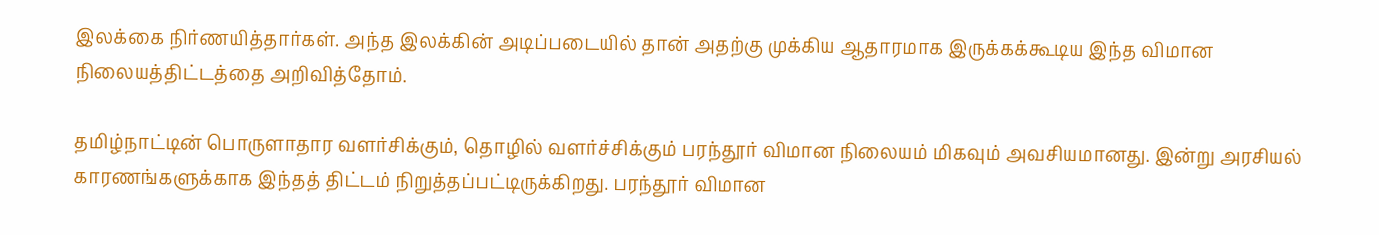இலக்கை நிர்ணயித்தார்கள். அந்த இலக்கின் அடிப்படையில் தான் அதற்கு முக்கிய ஆதாரமாக இருக்கக்கூடிய இந்த விமான நிலையத்திட்டத்தை அறிவித்தோம்.

தமிழ்நாட்டின் பொருளாதார வளர்சிக்கும், தொழில் வளர்ச்சிக்கும் பரந்தூர் விமான நிலையம் மிகவும் அவசியமானது. இன்று அரசியல் காரணங்களுக்காக இந்தத் திட்டம் நிறுத்தப்பட்டிருக்கிறது. பரந்தூர் விமான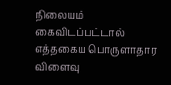நிலையம் கைவிடப்பட்டால் எத்தகைய பொருளாதார விளைவு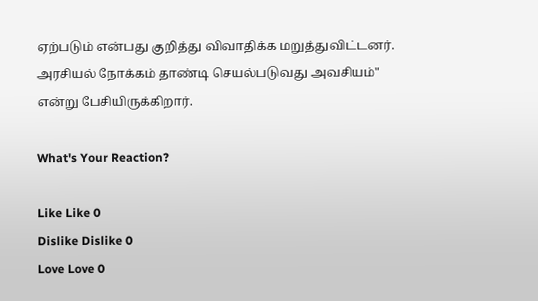ஏற்படும் என்பது குறித்து விவாதிக்க மறுத்துவிட்டனர். அரசியல் நோக்கம் தாண்டி செயல்படுவது அவசியம்" என்று பேசியிருக்கிறார்.

What's Your Reaction?

Like Like 0
Dislike Dislike 0
Love Love 0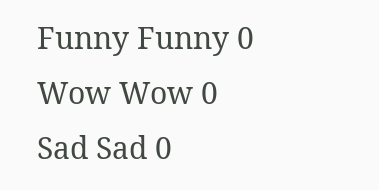Funny Funny 0
Wow Wow 0
Sad Sad 0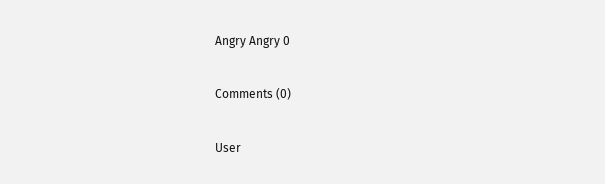Angry Angry 0

Comments (0)

User